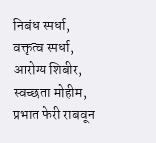निबंध स्पर्धा, वक्तृत्व स्पर्धा, आरोग्य शिबीर, स्वच्छता मोहीम, प्रभात फेरी राबवून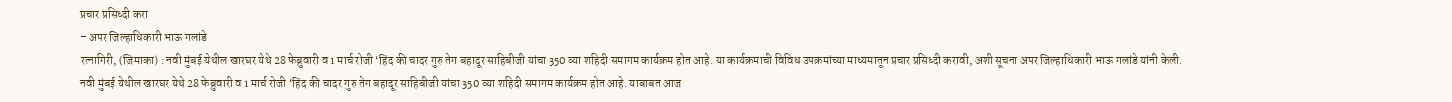प्रचार प्रसिध्दी करा
– अपर जिल्हाधिकारी भाऊ गलांडे
रत्नागिरी, (जिमाका) : नवी मुंबई येथील खारघर येथे 28 फेब्रुवारी व 1 मार्च रोजी ‘हिंद की चादर गुरु तेग बहादूर साहिबीजी यांचा 350 व्या शहिदी समागम कार्यक्रम होत आहे. या कार्यक्रमाची विविध उपक्रमांच्या माध्यमातून प्रचार प्रसिध्दी करावी, अशी सूचना अपर जिल्हाधिकारी भाऊ गलांडे यांनी केली.
नवी मुंबई येथील खारघर येथे 28 फेब्रुवारी व 1 मार्च रोजी ‘हिंद की चादर गुरु तेग बहादूर साहिबीजी यांचा 350 व्या शहिदी समागम कार्यक्रम होत आहे. याबाबत आज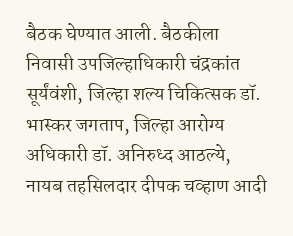बैठक घेण्यात आली. बैठकीला निवासी उपजिल्हाधिकारी चंद्रकांत सूर्यंवंशी, जिल्हा शल्य चिकित्सक डॉ. भास्कर जगताप, जिल्हा आरोग्य अधिकारी डॉ. अनिरुध्द आठल्ये, नायब तहसिलदार दीपक चव्हाण आदी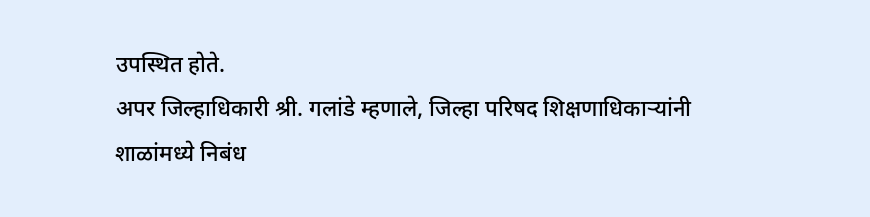उपस्थित होते.
अपर जिल्हाधिकारी श्री. गलांडे म्हणाले, जिल्हा परिषद शिक्षणाधिकाऱ्यांनी शाळांमध्ये निबंध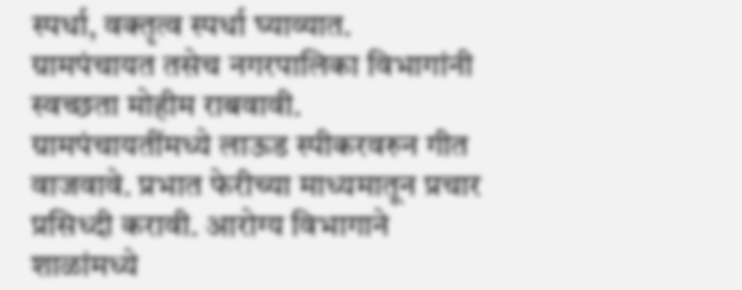स्पर्धा, वक्तृत्व स्पर्धा घ्याव्यात. ग्रामपंचायत तसेच नगरपालिका विभागांनी स्वच्छता मोहीम राबवावी. ग्रामपंचायतींमध्ये लाऊड स्पीकरवरुन गीत वाजवावे. प्रभात फेरीच्या माध्यमातून प्रचार प्रसिध्दी करावी. आरोग्य विभागाने शाळांमध्ये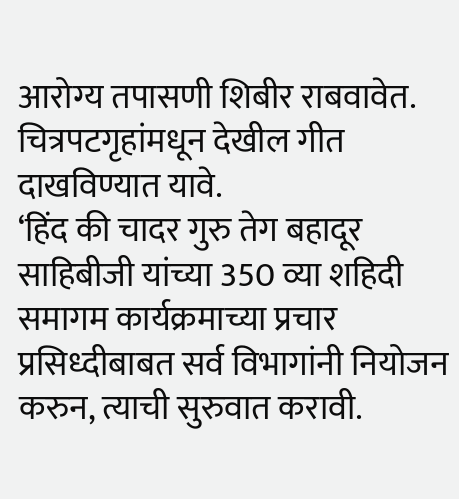आरोग्य तपासणी शिबीर राबवावेत. चित्रपटगृहांमधून देखील गीत दाखविण्यात यावे.
‘हिंद की चादर गुरु तेग बहादूर साहिबीजी यांच्या 350 व्या शहिदी समागम कार्यक्रमाच्या प्रचार प्रसिध्दीबाबत सर्व विभागांनी नियोजन करुन, त्याची सुरुवात करावी.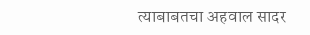त्याबाबतचा अहवाल सादर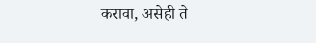करावा, असेही ते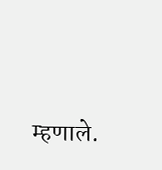म्हणाले.